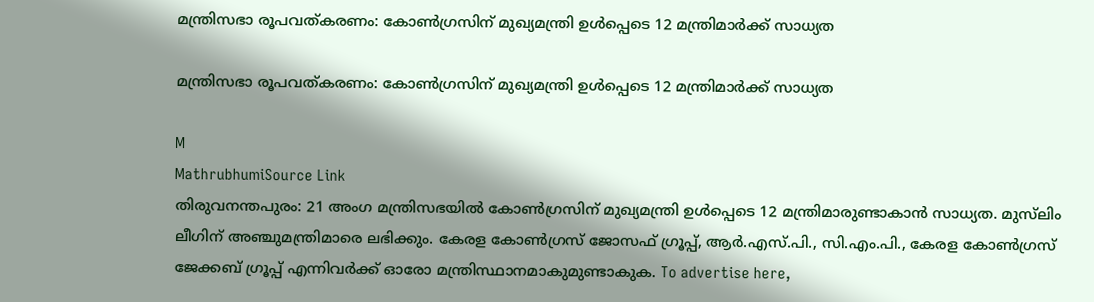മന്ത്രിസഭാ രൂപവത്കരണം: കോൺഗ്രസിന് മുഖ്യമന്ത്രി ഉൾപ്പെടെ 12 മന്ത്രിമാർക്ക് സാധ്യത

മന്ത്രിസഭാ രൂപവത്കരണം: കോൺഗ്രസിന് മുഖ്യമന്ത്രി ഉൾപ്പെടെ 12 മന്ത്രിമാർക്ക് സാധ്യത

M
MathrubhumiSource Link
തിരുവനന്തപുരം: 21 അംഗ മന്ത്രിസഭയിൽ കോൺഗ്രസിന് മുഖ്യമന്ത്രി ഉൾപ്പെടെ 12 മന്ത്രിമാരുണ്ടാകാൻ സാധ്യത. മുസ്‌ലിം ലീഗിന് അഞ്ചുമന്ത്രിമാരെ ലഭിക്കും. കേരള കോൺഗ്രസ് ജോസഫ് ഗ്രൂപ്പ്, ആർ.എസ്.പി., സി.എം.പി., കേരള കോൺഗ്രസ് ജേക്കബ് ഗ്രൂപ്പ് എന്നിവർക്ക് ഓരോ മന്ത്രിസ്ഥാനമാകുമുണ്ടാകുക. To advertise here,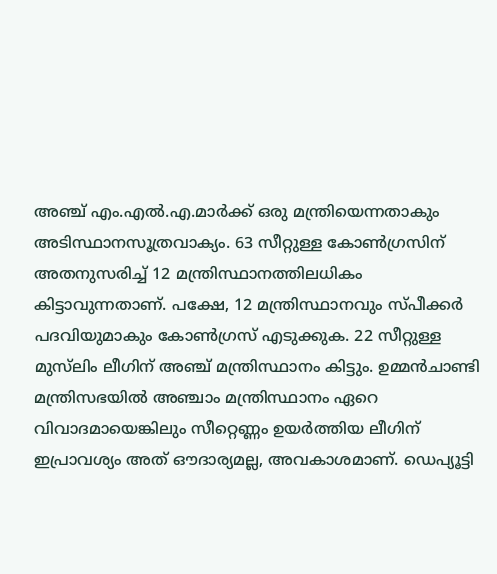അഞ്ച് എം.എൽ.എ.മാർക്ക് ഒരു മന്ത്രിയെന്നതാകും അടിസ്ഥാനസൂത്രവാക്യം. 63 സീറ്റുള്ള കോൺഗ്രസിന് അതനുസരിച്ച് 12 മന്ത്രിസ്ഥാനത്തിലധികം കിട്ടാവുന്നതാണ്. പക്ഷേ, 12 മന്ത്രിസ്ഥാനവും സ്പീക്കർ പദവിയുമാകും കോൺഗ്രസ് എടുക്കുക. 22 സീറ്റുള്ള മുസ്‌ലിം ലീഗിന് അഞ്ച് മന്ത്രിസ്ഥാനം കിട്ടും. ഉമ്മൻചാണ്ടി മന്ത്രിസഭയിൽ അഞ്ചാം മന്ത്രിസ്ഥാനം ഏറെ വിവാദമായെങ്കിലും സീറ്റെണ്ണം ഉയർത്തിയ ലീഗിന് ഇപ്രാവശ്യം അത് ഔദാര്യമല്ല, അവകാശമാണ്. ഡെപ്യൂട്ടി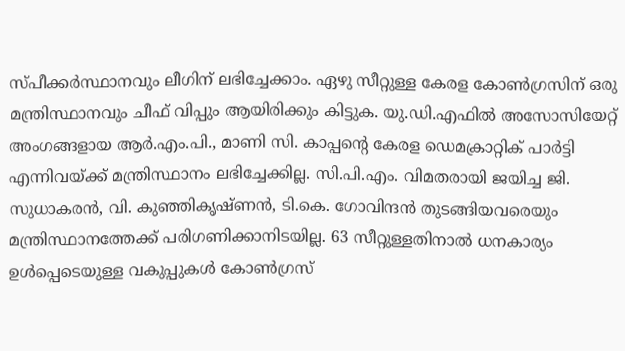സ്പീക്കർസ്ഥാനവും ലീഗിന് ലഭിച്ചേക്കാം. ഏഴു സീറ്റുള്ള കേരള കോൺഗ്രസിന് ഒരു മന്ത്രിസ്ഥാനവും ചീഫ് വിപ്പും ആയിരിക്കും കിട്ടുക. യു.ഡി.എഫിൽ അസോസിയേറ്റ് അംഗങ്ങളായ ആർ.എം.പി., മാണി സി. കാപ്പന്റെ കേരള ഡെമക്രാറ്റിക് പാർട്ടി എന്നിവയ്ക്ക് മന്ത്രിസ്ഥാനം ലഭിച്ചേക്കില്ല. സി.പി.എം. വിമതരായി ജയിച്ച ജി. സുധാകരൻ, വി. കുഞ്ഞികൃഷ്ണൻ, ടി.കെ. ഗോവിന്ദൻ തുടങ്ങിയവരെയും മന്ത്രിസ്ഥാനത്തേക്ക് പരിഗണിക്കാനിടയില്ല. 63 സീറ്റുള്ളതിനാൽ ധനകാര്യം ഉൾപ്പെടെയുള്ള വകുപ്പുകൾ കോൺഗ്രസ്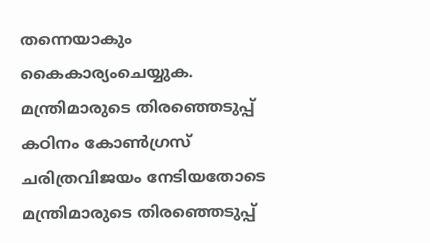തന്നെയാകും കൈകാര്യംചെയ്യുക. മന്ത്രിമാരുടെ തിരഞ്ഞെടുപ്പ് കഠിനം കോൺഗ്രസ് ചരിത്രവിജയം നേടിയതോടെ മന്ത്രിമാരുടെ തിരഞ്ഞെടുപ്പ്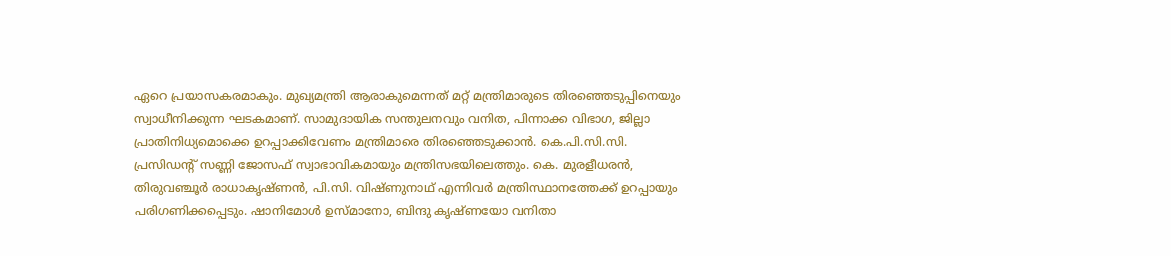ഏറെ പ്രയാസകരമാകും. മുഖ്യമന്ത്രി ആരാകുമെന്നത് മറ്റ് മന്ത്രിമാരുടെ തിരഞ്ഞെടുപ്പിനെയും സ്വാധീനിക്കുന്ന ഘടകമാണ്. സാമുദായിക സന്തുലനവും വനിത, പിന്നാക്ക വിഭാഗ, ജില്ലാ പ്രാതിനിധ്യമൊക്കെ ഉറപ്പാക്കിവേണം മന്ത്രിമാരെ തിരഞ്ഞെടുക്കാൻ. കെ.പി.സി.സി. പ്രസിഡന്റ് സണ്ണി ജോസഫ് സ്വാഭാവികമായും മന്ത്രിസഭയിലെത്തും. കെ. മുരളീധരൻ, തിരുവഞ്ചൂർ രാധാകൃഷ്ണൻ, പി.സി. വിഷ്ണുനാഥ് എന്നിവർ മന്ത്രിസ്ഥാനത്തേക്ക്‌ ഉറപ്പായും പരിഗണിക്കപ്പെടും. ഷാനിമോൾ ഉസ്മാനോ, ബിന്ദു കൃഷ്ണയോ വനിതാ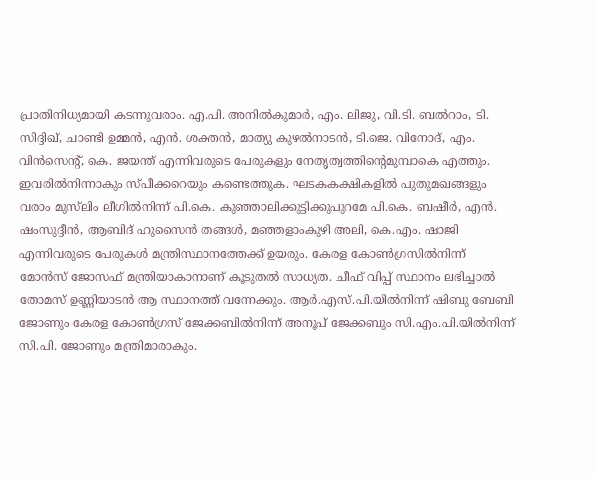പ്രാതിനിധ്യമായി കടന്നുവരാം. എ.പി. അനിൽകുമാർ, എം. ലിജു, വി.ടി. ബൽറാം, ടി. സിദ്ദിഖ്, ചാണ്ടി ഉമ്മൻ, എൻ. ശക്തൻ, മാത്യു കുഴൽനാടൻ, ടി.ജെ. വിനോദ്, എം. വിൻസെന്റ്, കെ. ജയന്ത് എന്നിവരുടെ പേരുകളും നേതൃത്വത്തിന്റെമുമ്പാകെ എത്തും. ഇവരിൽനിന്നാകും സ്പീക്കറെയും കണ്ടെത്തുക. ഘടകകക്ഷികളിൽ പുതുമഖങ്ങളും വരാം മുസ്‌ലിം ലീഗിൽനിന്ന് പി.കെ. കുഞ്ഞാലിക്കുട്ടിക്കുപുറമേ പി.കെ. ബഷീർ, എൻ. ഷംസുദ്ദീൻ, ആബിദ് ഹുസൈൻ തങ്ങൾ, മഞ്ഞളാംകുഴി അലി, കെ.എം. ഷാജി എന്നിവരുടെ പേരുകൾ മന്ത്രിസ്ഥാനത്തേക്ക് ഉയരും. കേരള കോൺഗ്രസിൽനിന്ന് മോൻസ് ജോസഫ് മന്ത്രിയാകാനാണ് കൂടുതൽ സാധ്യത. ചീഫ് വിപ്പ് സ്ഥാനം ലഭിച്ചാൽ തോമസ് ഉണ്ണിയാടൻ ആ സ്ഥാനത്ത് വന്നേക്കും. ആർ.എസ്.പി.യിൽനിന്ന് ഷിബു ബേബി ജോണും കേരള കോൺഗ്രസ് ജേക്കബിൽനിന്ന് അനൂപ് ജേക്കബും സി.എം.പി.യിൽനിന്ന് സി.പി. ജോണും മന്ത്രിമാരാകും.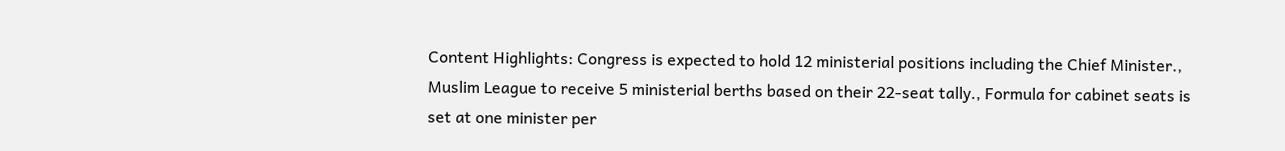Content Highlights: Congress is expected to hold 12 ministerial positions including the Chief Minister., Muslim League to receive 5 ministerial berths based on their 22-seat tally., Formula for cabinet seats is set at one minister per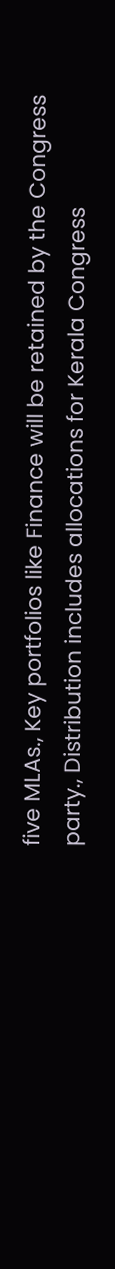five MLAs., Key portfolios like Finance will be retained by the Congress party., Distribution includes allocations for Kerala Congress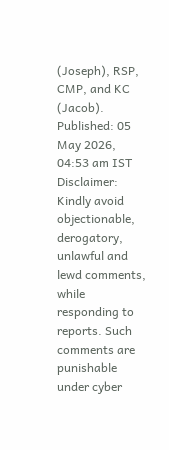(Joseph), RSP, CMP, and KC (Jacob). Published: 05 May 2026, 04:53 am IST Disclaimer: Kindly avoid objectionable, derogatory, unlawful and lewd comments, while responding to reports. Such comments are punishable under cyber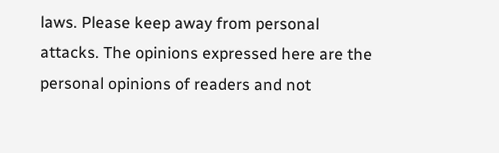laws. Please keep away from personal attacks. The opinions expressed here are the personal opinions of readers and not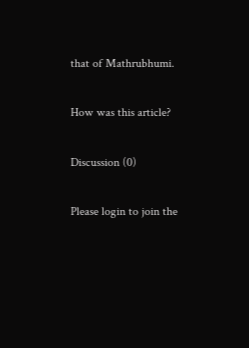that of Mathrubhumi.

How was this article?

Discussion (0)

Please login to join the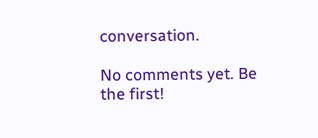conversation.

No comments yet. Be the first!